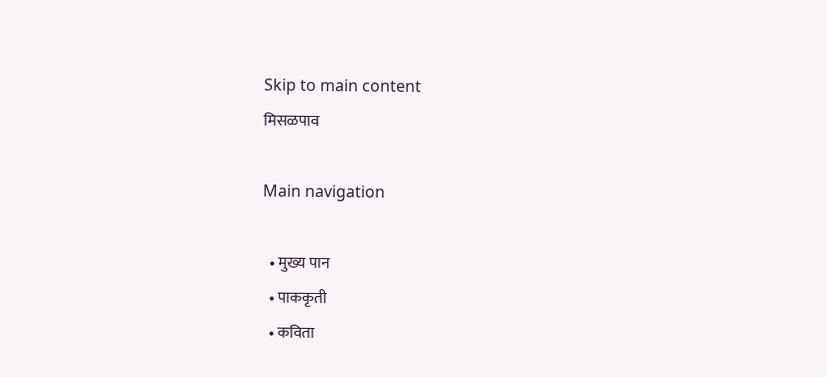Skip to main content
मिसळपाव

Main navigation

  • मुख्य पान
  • पाककृती
  • कविता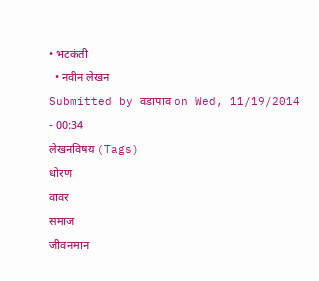• भटकंती
  • नवीन लेखन
Submitted by वडापाव on Wed, 11/19/2014 - 00:34
लेखनविषय (Tags)
धोरण
वावर
समाज
जीवनमान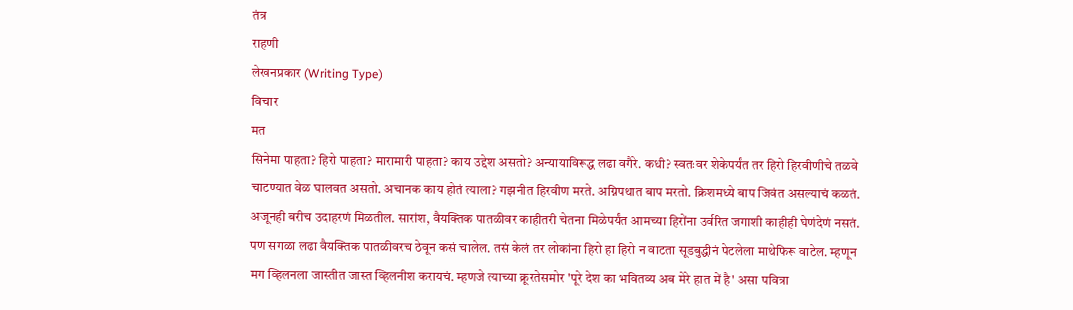तंत्र
राहणी
लेखनप्रकार (Writing Type)
विचार
मत
सिनेमा पाहता? हिरो पाहता? मारामारी पाहता? काय उद्देश असतो? अन्यायाविरूद्ध लढा वगैरे. कधी? स्वतःवर शेकेपर्यंत तर हिरो हिरवीणीचे तळवे चाटण्यात वेळ घालवत असतो. अचानक काय होतं त्याला? गझनीत हिरवीण मरते. अग्निपथात बाप मरतो. क्रिशमध्ये बाप जिवंत असल्याचं कळतं. अजूनही बरीच उदाहरणं मिळतील. सारांश, वैयक्तिक पातळीवर काहीतरी चेतना मिळेपर्यंत आमच्या हिरोंना उर्वरित जगाशी काहीही घेणंदेणं नसतं. पण सगळा लढा वैयक्तिक पातळीवरच ठेवून कसं चालेल. तसं केलं तर लोकांना हिरो हा हिरो न वाटता सूडबुद्धीनं पेटलेला माथेफिरू वाटेल. म्हणून मग व्हिलनला जास्तीत जास्त व्हिलनीश करायचं. म्हणजे त्याच्या क्रूरतेसमोर 'पूरे देश का भवितव्य अब मेरे हात में है' असा पवित्रा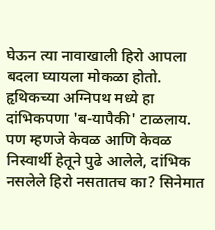घेऊन त्या नावाखाली हिरो आपला बदला घ्यायला मोकळा होतो. हृथिकच्या अग्निपथ मध्ये हा दांभिकपणा 'ब-यापैकी' टाळलाय. पण म्हणजे केवळ आणि केवळ निस्वार्थी हेतूने पुढे आलेले, दांभिक नसलेले हिरो नसतातच का? सिनेमात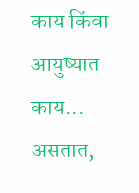काय किंवा आयुष्यात काय... असतात,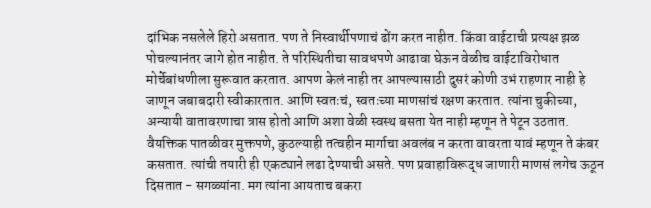दांभिक नसलेले हिरो असतात. पण ते निस्वार्थीपणाचं ढोंग करत नाहीत. किंवा वाईटाची प्रत्यक्ष झळ पोचल्यानंतर जागे होत नाहीत. ते परिस्थितीचा सावधपणे आढावा घेऊन वेळीच वाईटाविरोधात मोर्चेबांधणीला सुरूवात करतात. आपण केलं नाही तर आपल्यासाठी दुसरं कोणी उभं राहणार नाही हे जाणून जबाबदारी स्वीकारतात. आणि स्वतःचं, स्वतःच्या माणसांचं रक्षण करतात. त्यांना चुकीच्या, अन्यायी वातावरणाचा त्रास होतो आणि अशा वेळी स्वस्थ बसता येत नाही म्हणून ते पेटून उठतात. वैयक्तिक पातळीवर मुक्तपणे, कुठल्याही तत्वहीन मार्गाचा अवलंब न करता वावरता यावं म्हणून ते कंबर कसतात. त्यांची तयारी ही एकट्याने लढा देण्याची असते. पण प्रवाहाविरूद्ध जाणारी माणसं लगेच ऊठून दिसतात - सगळ्यांना. मग त्यांना आयताच बकरा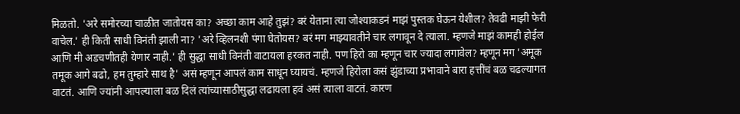मिळतो. 'अरे समोरच्या चाळीत जातोयस का? अच्छा काम आहे तुझं? बरं येताना त्या जोश्याकडनं माझं पुस्तक घेऊन येशील? तेवढी माझी फेरी वाचेल.' ही किती साधी विनंती झाली ना? 'अरे व्हिलनशी पंगा घेतोयस? बरं मग माझ्यावतीने चार लगावून दे त्याला. म्हणजे माझं कामही होईल आणि मी अडचणीतही येणार नाही.' ही सुद्धा साधी विनंती वाटायला हरकत नाही. पण हिरो का म्हणून चार ज्यादा लगावेल? म्हणून मग 'अमूक तमूक आगे बढो, हम तुम्हारे साथ है' असं म्हणून आपलं काम साधून घ्यायचं. म्हणजे हिरोला कसं झुंडाच्या प्रभावाने बारा हत्तींचं बळ चढल्यागत वाटतं. आणि ज्यांनी आपल्याला बळ दिलं त्यांच्यासाठीसुद्धा लढायला हवं असं त्याला वाटतं. कारण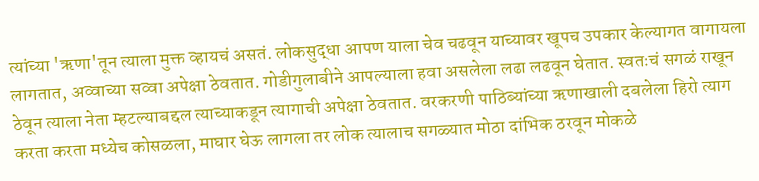त्यांच्या 'ऋणा'तून त्याला मुक्त व्हायचं असतं. लोकसुद्धा आपण याला चेव चढवून याच्यावर खूपच उपकार केल्यागत वागायला लागतात, अव्वाच्या सव्वा अपेक्षा ठेवतात. गोडीगुलाबीने आपल्याला हवा असलेला लढा लढवून घेतात. स्वतःचं सगळं राखून ठेवून त्याला नेता म्हटल्याबद्दल त्याच्याकडून त्यागाची अपेक्षा ठेवतात. वरकरणी पाठिब्यांच्या ऋणाखाली दबलेला हिरो त्याग करता करता मध्येच कोसळला, माघार घेऊ लागला तर लोक त्यालाच सगळ्यात मोठा दांभिक ठरवून मोकळे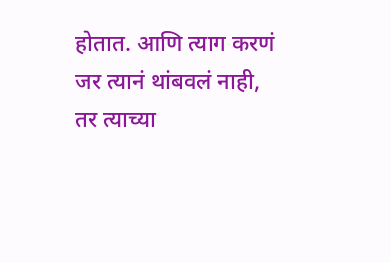होतात. आणि त्याग करणं जर त्यानं थांबवलं नाही, तर त्याच्या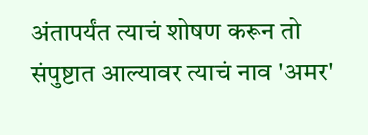अंतापर्यंत त्याचं शोषण करून तो संपुष्टात आल्यावर त्याचं नाव 'अमर'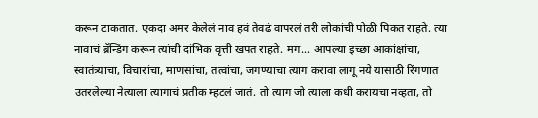करून टाकतात. एकदा अमर केलेलं नाव हवं तेवढं वापरलं तरी लोकांची पोळी पिकत राहते. त्या नावाचं ब्रॅन्डिंग करून त्यांची दांभिक वृत्ती खपत राहते. मग... आपल्या इच्छा आकांक्षांचा, स्वातंत्र्याचा, विचारांचा, माणसांचा, तत्वांचा, जगण्याचा त्याग करावा लागू नये यासाठी रिंगणात उतरलेल्या नेत्याला त्यागाचं प्रतीक म्हटलं जातं. तो त्याग जो त्याला कधी करायचा नव्हता, तो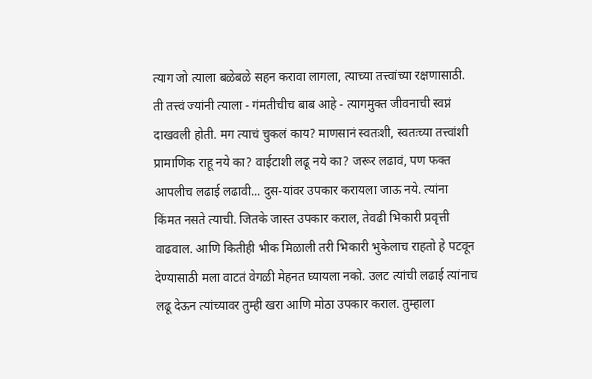त्याग जो त्याला बळेबळे सहन करावा लागला, त्याच्या तत्त्वांच्या रक्षणासाठी. ती तत्त्वं ज्यांनी त्याला - गंमतीचीच बाब आहे - त्यागमुक्त जीवनाची स्वप्नं दाखवली होती. मग त्याचं चुकलं काय? माणसानं स्वतःशी, स्वतःच्या तत्त्वांशी प्रामाणिक राहू नये का? वाईटाशी लढू नये का? जरूर लढावं, पण फक्त आपलीच लढाई लढावी... दुस-यांवर उपकार करायला जाऊ नये. त्यांना किंमत नसते त्याची. जितके जास्त उपकार कराल, तेवढी भिकारी प्रवृत्ती वाढवाल. आणि कितीही भीक मिळाली तरी भिकारी भुकेलाच राहतो हे पटवून देण्यासाठी मला वाटतं वेगळी मेहनत घ्यायला नको. उलट त्यांची लढाई त्यांनाच लढू देऊन त्यांच्यावर तुम्ही खरा आणि मोठा उपकार कराल. तुम्हाला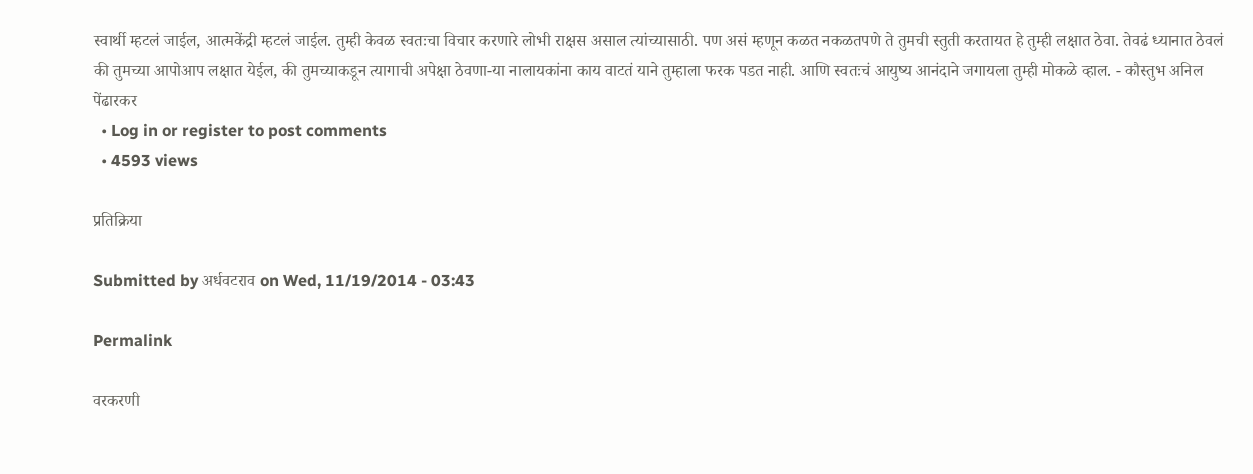स्वार्थी म्हटलं जाईल, आत्मकेंद्री म्हटलं जाईल. तुम्ही केवळ स्वतःचा विचार करणारे लोभी राक्षस असाल त्यांच्यासाठी. पण असं म्हणून कळत नकळतपणे ते तुमची स्तुती करतायत हे तुम्ही लक्षात ठेवा. तेवढं ध्यानात ठेवलं की तुमच्या आपोआप लक्षात येईल, की तुमच्याकडून त्यागाची अपेक्षा ठेवणा-या नालायकांना काय वाटतं याने तुम्हाला फरक पडत नाही. आणि स्वतःचं आयुष्य आनंदाने जगायला तुम्ही मोकळे व्हाल. - कौस्तुभ अनिल पेंढारकर
  • Log in or register to post comments
  • 4593 views

प्रतिक्रिया

Submitted by अर्धवटराव on Wed, 11/19/2014 - 03:43

Permalink

वरकरणी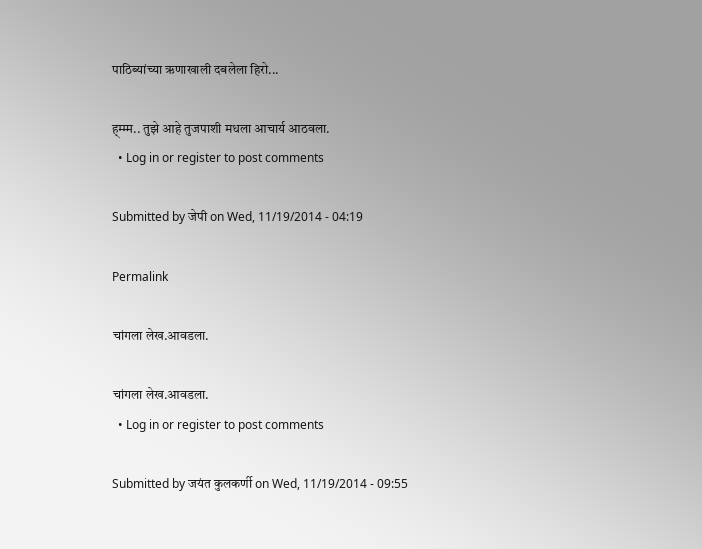पाठिब्यांच्या ऋणाखाली दबलेला हिरो...

ह्म्म्म.. तुझे आहे तुजपाशी मधला आचार्य आठवला.
  • Log in or register to post comments

Submitted by जेपी on Wed, 11/19/2014 - 04:19

Permalink

चांगला लेख.आवडला.

चांगला लेख.आवडला.
  • Log in or register to post comments

Submitted by जयंत कुलकर्णी on Wed, 11/19/2014 - 09:55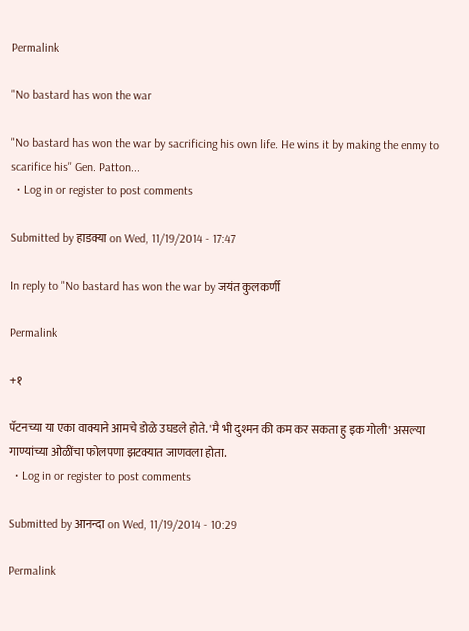Permalink

"No bastard has won the war

"No bastard has won the war by sacrificing his own life. He wins it by making the enmy to scarifice his'' Gen. Patton...
  • Log in or register to post comments

Submitted by हाडक्या on Wed, 11/19/2014 - 17:47

In reply to "No bastard has won the war by जयंत कुलकर्णी

Permalink

+१

पॅटनच्या या एका वाक्याने आमचे डोळे उघडले होते. 'मै भी दुश्मन की कम कर सकता हु इक गोली' असल्या गाण्यांच्या ओळींचा फोलपणा झटक्यात जाणवला होता.
  • Log in or register to post comments

Submitted by आनन्दा on Wed, 11/19/2014 - 10:29

Permalink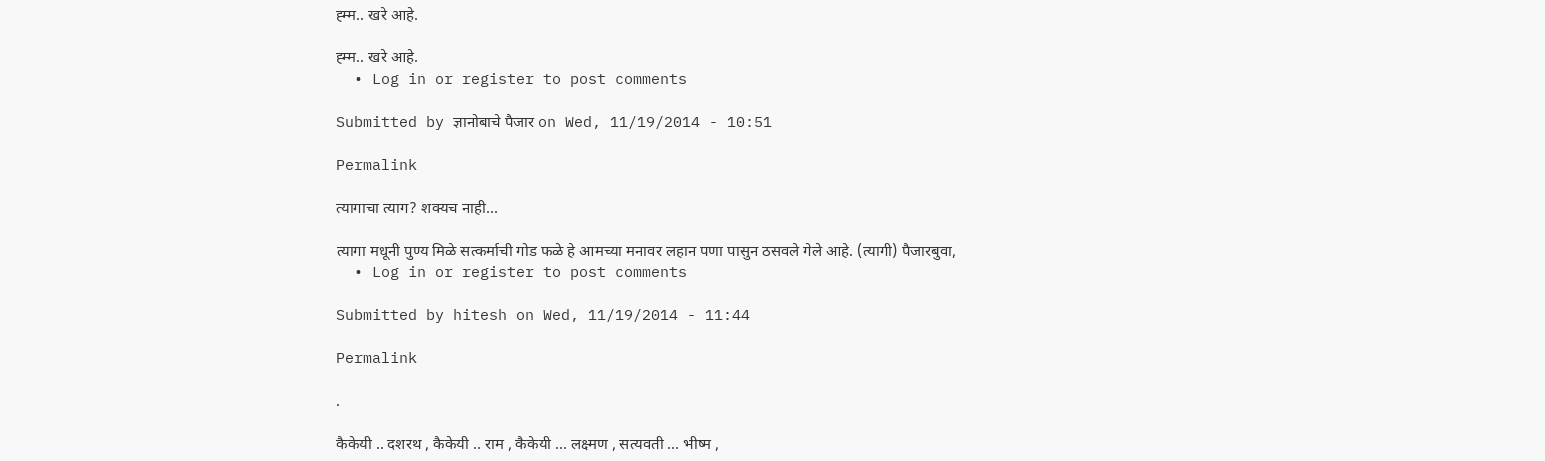ह्म्म.. खरे आहे.

ह्म्म.. खरे आहे.
  • Log in or register to post comments

Submitted by ज्ञानोबाचे पैजार on Wed, 11/19/2014 - 10:51

Permalink

त्यागाचा त्याग? शक्यच नाही...

त्यागा मधूनी पुण्य मिळे सत्कर्माची गोड फळे हे आमच्या मनावर लहान पणा पासुन ठसवले गेले आहे. (त्यागी) पैजारबुवा,
  • Log in or register to post comments

Submitted by hitesh on Wed, 11/19/2014 - 11:44

Permalink

.

कैकेयी .. दशरथ , कैकेयी .. राम , कैकेयी ... लक्ष्मण , सत्यवती ... भीष्म ,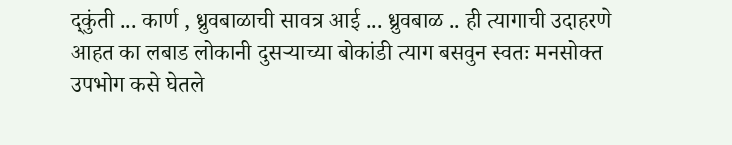द्कुंती ... कार्ण , ध्रुवबाळाची सावत्र आई ... ध्रुवबाळ .. ही त्यागाची उदाहरणे आहत का लबाड लोकानी दुसर्‍याच्या बोकांडी त्याग बसवुन स्वतः मनसोक्त उपभोग कसे घेतले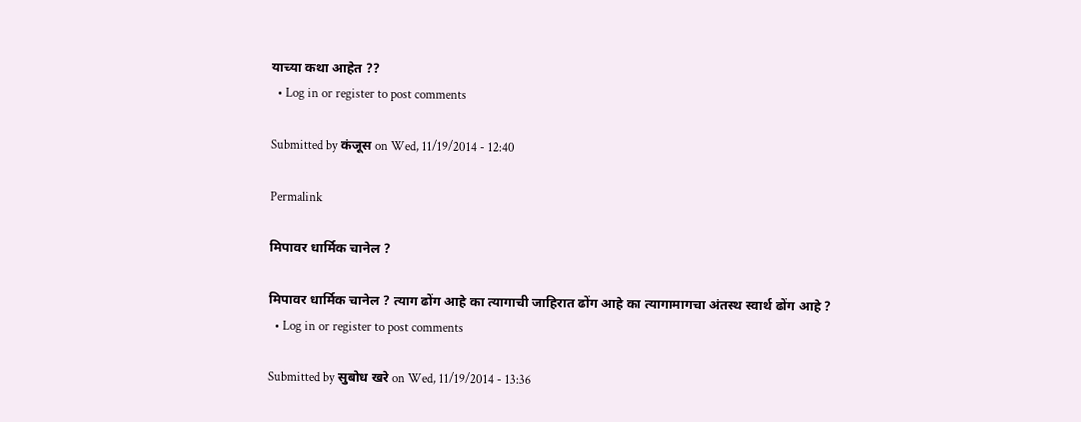याच्या कथा आहेत ??
  • Log in or register to post comments

Submitted by कंजूस on Wed, 11/19/2014 - 12:40

Permalink

मिपावर धार्मिक चानेल ?

मिपावर धार्मिक चानेल ? त्याग ढोंग आहे का त्यागाची जाहिरात ढोंग आहे का त्यागामागचा अंतस्थ स्वार्थ ढोंग आहे ?
  • Log in or register to post comments

Submitted by सुबोध खरे on Wed, 11/19/2014 - 13:36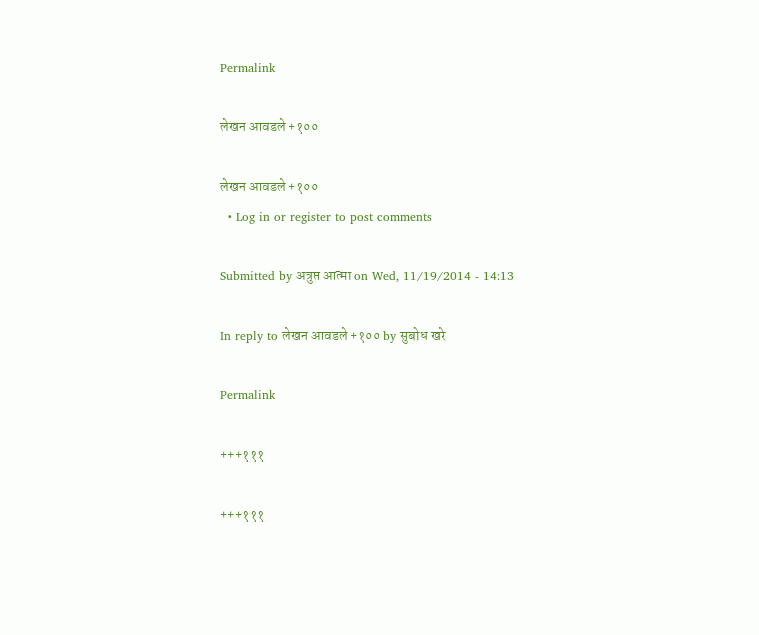Permalink

लेखन आवडले +१००

लेखन आवडले +१००
  • Log in or register to post comments

Submitted by अत्रुप्त आत्मा on Wed, 11/19/2014 - 14:13

In reply to लेखन आवडले +१०० by सुबोध खरे

Permalink

+++१११

+++१११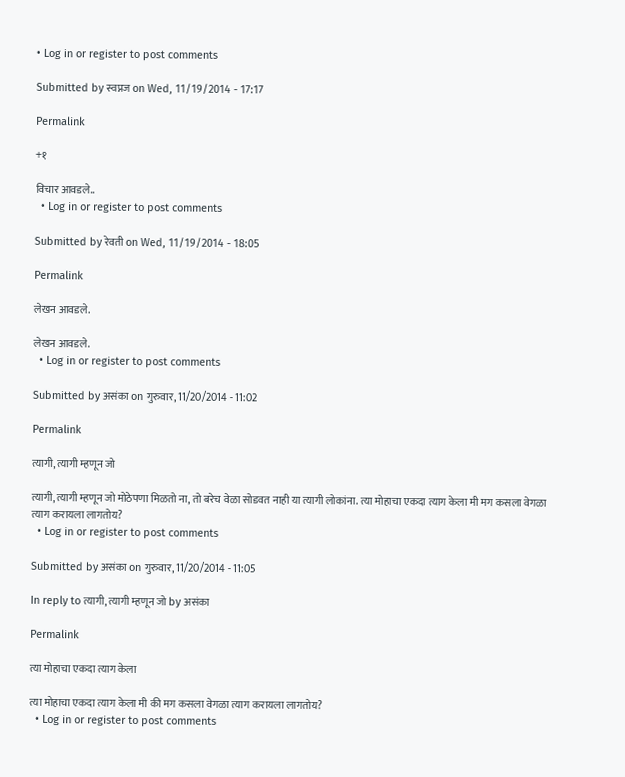• Log in or register to post comments

Submitted by स्वप्नज on Wed, 11/19/2014 - 17:17

Permalink

+१

विचार आवडले..
  • Log in or register to post comments

Submitted by रेवती on Wed, 11/19/2014 - 18:05

Permalink

लेखन आवडले.

लेखन आवडले.
  • Log in or register to post comments

Submitted by असंका on गुरुवार, 11/20/2014 - 11:02

Permalink

त्यागी, त्यागी म्हणून जो

त्यागी, त्यागी म्हणून जो मोठेपणा मिळतो ना, तो बरेच वेळा सोडवत नाही या त्यागी लोकांना. त्या मोहाचा एकदा त्याग केला मी मग कसला वेगळा त्याग करायला लागतोय?
  • Log in or register to post comments

Submitted by असंका on गुरुवार, 11/20/2014 - 11:05

In reply to त्यागी, त्यागी म्हणून जो by असंका

Permalink

त्या मोहाचा एकदा त्याग केला

त्या मोहाचा एकदा त्याग केला मी की मग कसला वेगळा त्याग करायला लागतोय?
  • Log in or register to post comments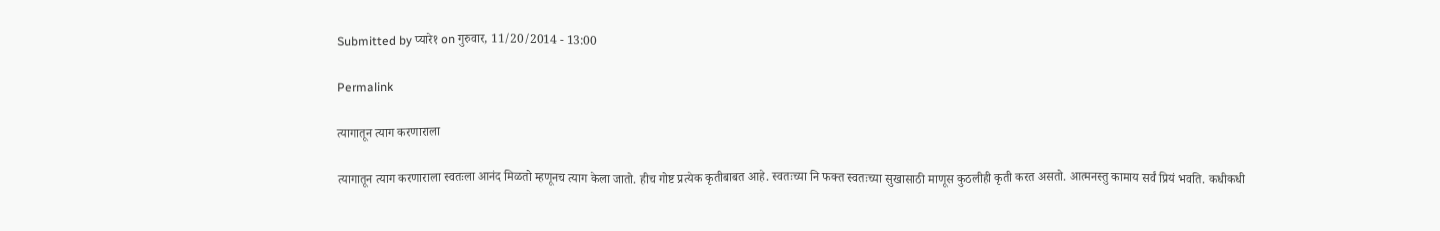Submitted by प्यारे१ on गुरुवार, 11/20/2014 - 13:00

Permalink

त्यागातून त्याग करणाराला

त्यागातून त्याग करणाराला स्वतःला आनंद मिळतो म्हणूनच त्याग केला जातो. हीच गोष्ट प्रत्येक कृतीबाबत आहे. स्वतःच्या नि फक्त स्वतःच्या सुखासाठी माणूस कुठलीही कृती करत असतो. आत्मनस्तु कामाय सर्वं प्रियं भवति. कधीकधी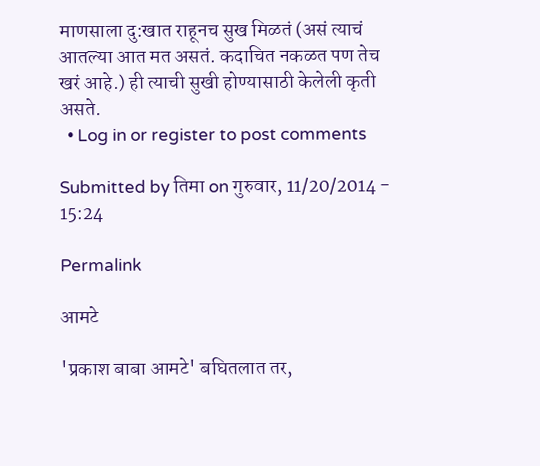माणसाला दु:खात राहूनच सुख मिळतं (असं त्याचं आतल्या आत मत असतं. कदाचित नकळत पण तेच खरं आहे.) ही त्याची सुखी होण्यासाठी केलेली कृती असते.
  • Log in or register to post comments

Submitted by तिमा on गुरुवार, 11/20/2014 - 15:24

Permalink

आमटे

'प्रकाश बाबा आमटे' बघितलात तर,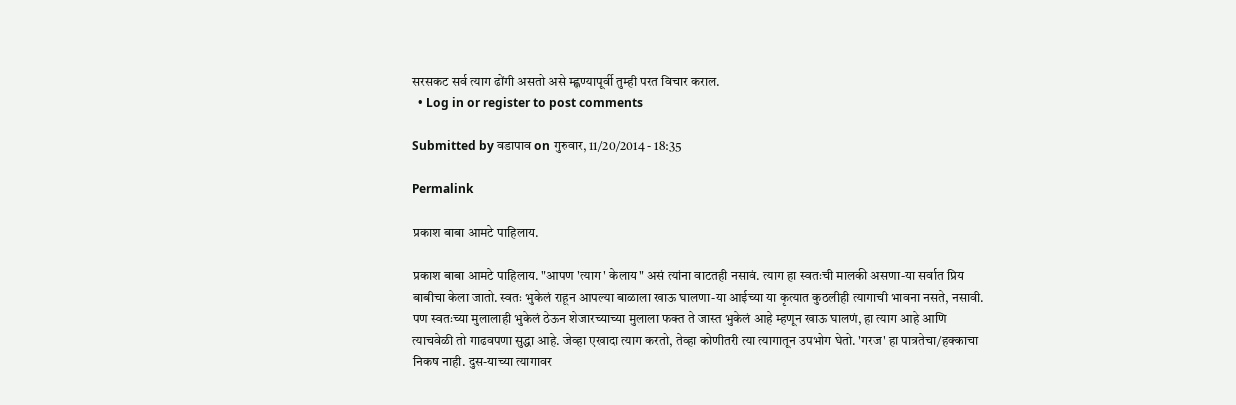सरसकट सर्व त्याग ढोंगी असतो असे म्ह्णण्यापूर्वी तुम्ही परत विचार कराल.
  • Log in or register to post comments

Submitted by वडापाव on गुरुवार, 11/20/2014 - 18:35

Permalink

प्रकाश बाबा आमटे पाहिलाय.

प्रकाश बाबा आमटे पाहिलाय. "आपण 'त्याग' केलाय" असं त्यांना वाटतही नसावं. त्याग हा स्वतःची मालकी असणा-या सर्वात प्रिय बाबीचा केला जातो. स्वतः भुकेलं राहून आपल्या बाळाला खाऊ घालणा-या आईच्या या कृत्यात कुठलीही त्यागाची भावना नसते, नसावी. पण स्वतःच्या मुलालाही भुकेलं ठेऊन शेजारच्याच्या मुलाला फक्त ते जास्त भुकेलं आहे म्हणून खाऊ घालणं, हा त्याग आहे आणि त्याचवेळी तो गाढवपणा सुद्धा आहे. जेव्हा एखादा त्याग करतो, तेव्हा कोणीतरी त्या त्यागातून उपभोग घेतो. 'गरज' हा पात्रतेचा/हक्काचा निकष नाही. दुस-याच्या त्यागावर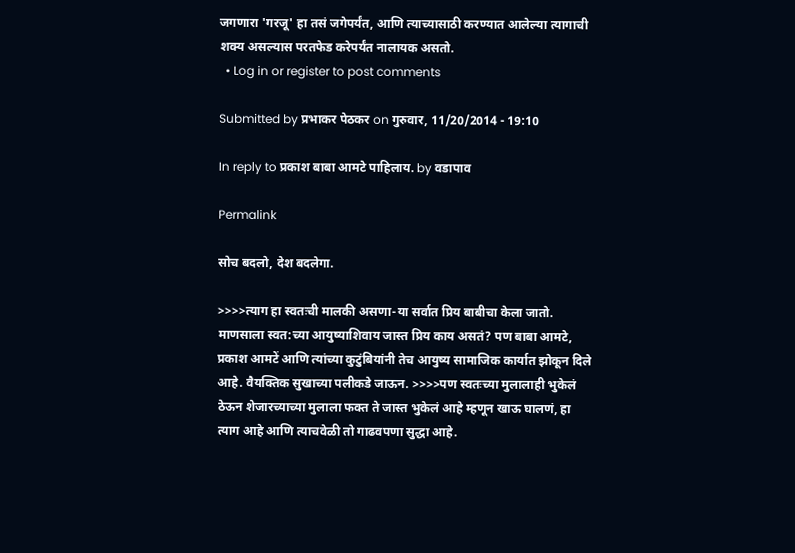जगणारा 'गरजू' हा तसं जगेपर्यंत, आणि त्याच्यासाठी करण्यात आलेल्या त्यागाची शक्य असल्यास परतफेड करेपर्यंत नालायक असतो.
  • Log in or register to post comments

Submitted by प्रभाकर पेठकर on गुरुवार, 11/20/2014 - 19:10

In reply to प्रकाश बाबा आमटे पाहिलाय. by वडापाव

Permalink

सोच बदलो, देश बदलेगा.

>>>>त्याग हा स्वतःची मालकी असणा-या सर्वात प्रिय बाबीचा केला जातो. माणसाला स्वत:च्या आयुष्याशिवाय जास्त प्रिय काय असतं? पण बाबा आमटे, प्रकाश आमटें आणि त्यांच्या कुटुंबियांनी तेच आयुष्य सामाजिक कार्यात झोकून दिले आहे. वैयक्तिक सुखाच्या पलीकडे जाऊन. >>>>पण स्वतःच्या मुलालाही भुकेलं ठेऊन शेजारच्याच्या मुलाला फक्त ते जास्त भुकेलं आहे म्हणून खाऊ घालणं, हा त्याग आहे आणि त्याचवेळी तो गाढवपणा सुद्धा आहे.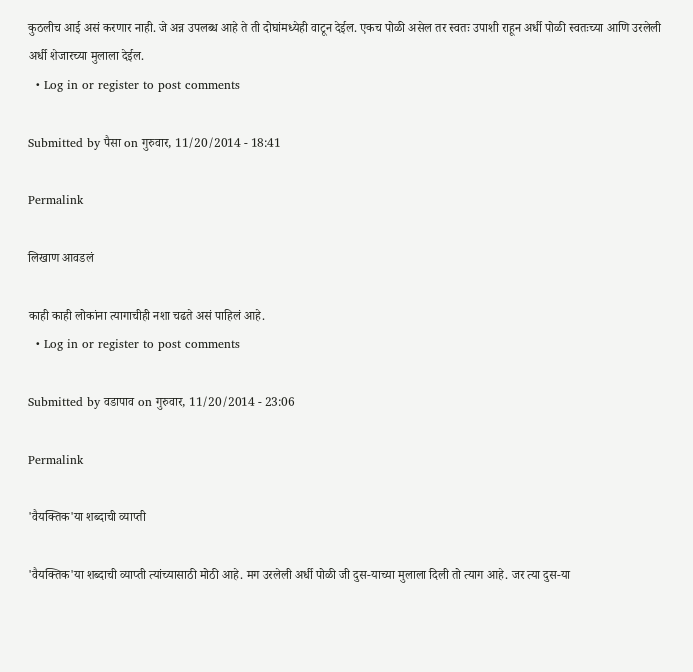कुठलीच आई असं करणार नाही. जे अन्न उपलब्ध आहे ते ती दोघांमध्येही वाटून देईल. एकच पोळी असेल तर स्वतः उपाशी राहून अर्धी पोळी स्वतःच्या आणि उरलेली अर्धी शेजारच्या मुलाला देईल.
  • Log in or register to post comments

Submitted by पैसा on गुरुवार, 11/20/2014 - 18:41

Permalink

लिखाण आवडलं

काही काही लोकांना त्यागाचीही नशा चढते असं पाहिलं आहे.
  • Log in or register to post comments

Submitted by वडापाव on गुरुवार, 11/20/2014 - 23:06

Permalink

'वैयक्तिक'या शब्दाची व्याप्ती

'वैयक्तिक'या शब्दाची व्याप्ती त्यांच्यासाठी मोठी आहे. मग उरलेली अर्धी पोळी जी दुस-याच्या मुलाला दिली तो त्याग आहे. जर त्या दुस-या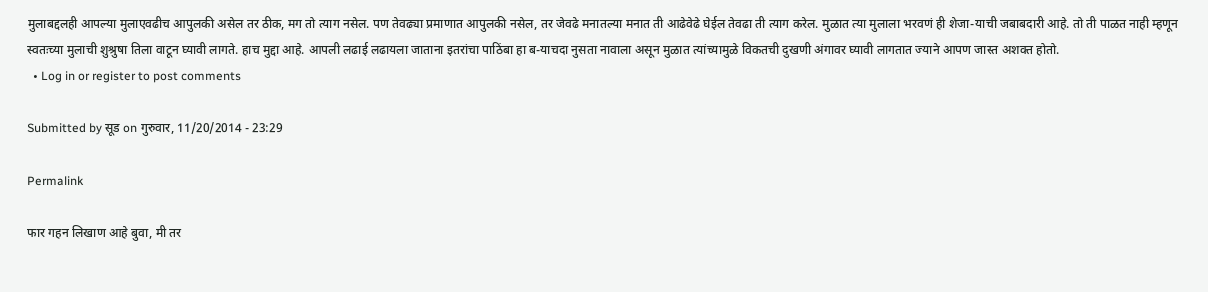मुलाबद्दलही आपल्या मुलाएवढीच आपुलकी असेल तर ठीक, मग तो त्याग नसेल. पण तेवढ्या प्रमाणात आपुलकी नसेल, तर जेवढे मनातल्या मनात ती आढेवेढे घेईल तेवढा ती त्याग करेल. मुळात त्या मुलाला भरवणं ही शेजा-याची जबाबदारी आहे. तो ती पाळत नाही म्हणून स्वतःच्या मुलाची शुश्रुषा तिला वाटून घ्यावी लागते. हाच मुद्दा आहे. आपली लढाई लढायला जाताना इतरांचा पाठिंबा हा ब-याचदा नुसता नावाला असून मुळात त्यांच्यामुळे विकतची दुखणी अंगावर घ्यावी लागतात ज्याने आपण जास्त अशक्त होतो.
  • Log in or register to post comments

Submitted by सूड on गुरुवार, 11/20/2014 - 23:29

Permalink

फार गहन लिखाण आहे बुवा, मी तर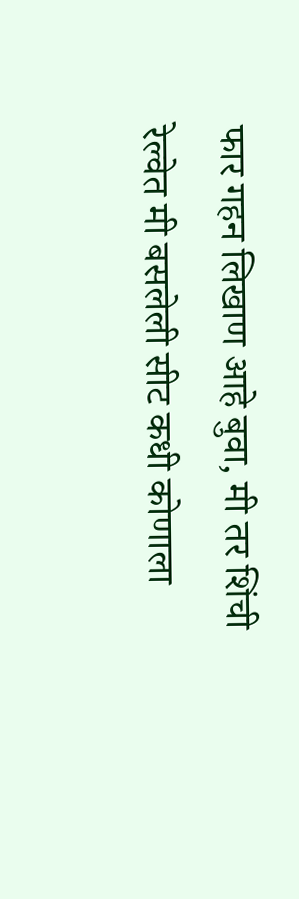फार गहन लिखाण आहे बुवा, मी तर शिंची रेल्वेत मी बसलेली सीट कधी कोणाला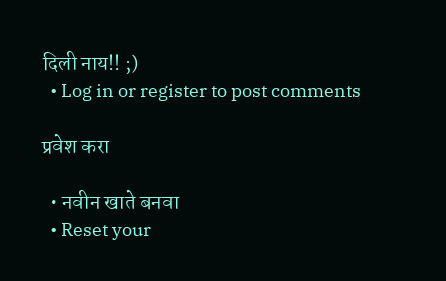दिली नाय!! ;)
  • Log in or register to post comments

प्रवेश करा

  • नवीन खाते बनवा
  • Reset your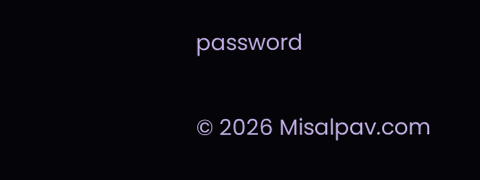password

© 2026 Misalpav.com